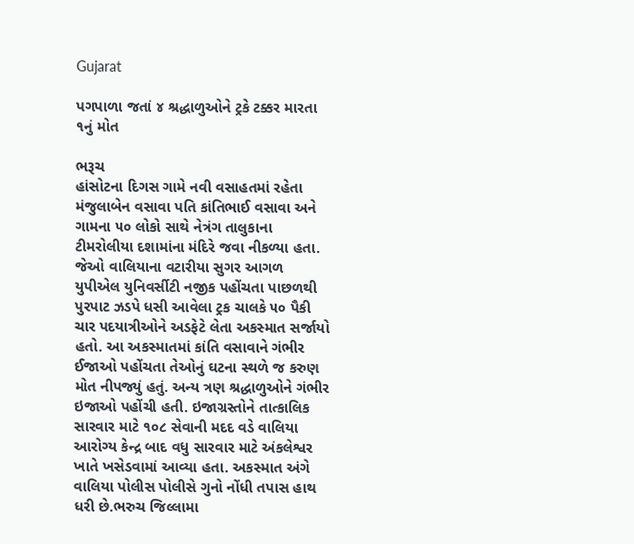Gujarat

પગપાળા જતાં ૪ શ્રદ્ધાળુઓને ટ્રકે ટક્કર મારતા ૧નું મોત

ભરૂચ
હાંસોટના દિગસ ગામે નવી વસાહતમાં રહેતા મંજુલાબેન વસાવા પતિ કાંતિભાઈ વસાવા અને ગામના ૫૦ લોકો સાથે નેત્રંગ તાલુકાના ટીમરોલીયા દશામાંના મંદિરે જવા નીકળ્યા હતા. જેઓ વાલિયાના વટારીયા સુગર આગળ યુપીએલ યુનિવર્સીટી નજીક પહોંચતા પાછળથી પુરપાટ ઝડપે ધસી આવેલા ટ્રક ચાલકે ૫૦ પૈકી ચાર પદયાત્રીઓને અડફેટે લેતા અકસ્માત સર્જાયો હતો. આ અકસ્માતમાં કાંતિ વસાવાને ગંભીર ઈજાઓ પહોંચતા તેઓનું ઘટના સ્થળે જ કરુણ મોત નીપજ્યું હતું. અન્ય ત્રણ શ્રદ્ધાળુઓને ગંભીર ઇજાઓ પહોંચી હતી. ઇજાગ્રસ્તોને તાત્કાલિક સારવાર માટે ૧૦૮ સેવાની મદદ વડે વાલિયા આરોગ્ય કેન્દ્ર બાદ વધુ સારવાર માટે અંકલેશ્વર ખાતે ખસેડવામાં આવ્યા હતા. અકસ્માત અંગે વાલિયા પોલીસ પોલીસે ગુનો નોંધી તપાસ હાથ ધરી છે.ભરુચ જિલ્લામા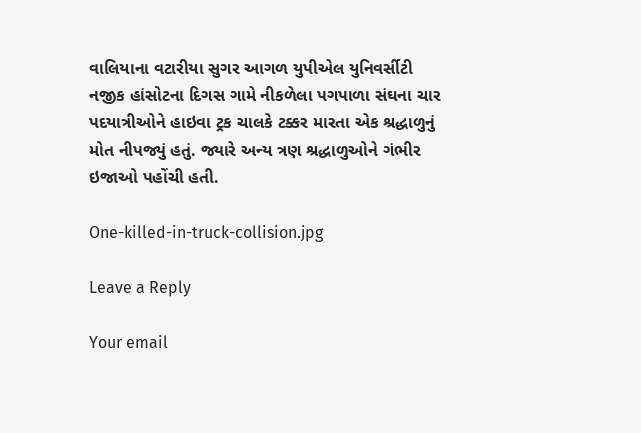વાલિયાના વટારીયા સુગર આગળ યુપીએલ યુનિવર્સીટી નજીક હાંસોટના દિગસ ગામે નીકળેલા પગપાળા સંઘના ચાર પદયાત્રીઓને હાઇવા ટ્રક ચાલકે ટક્કર મારતા એક શ્રદ્ધાળુનું મોત નીપજ્યું હતું. જ્યારે અન્ય ત્રણ શ્રદ્ધાળુઓને ગંભીર ઇજાઓ પહોંચી હતી.

One-killed-in-truck-collision.jpg

Leave a Reply

Your email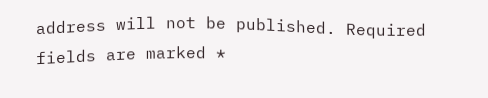address will not be published. Required fields are marked *